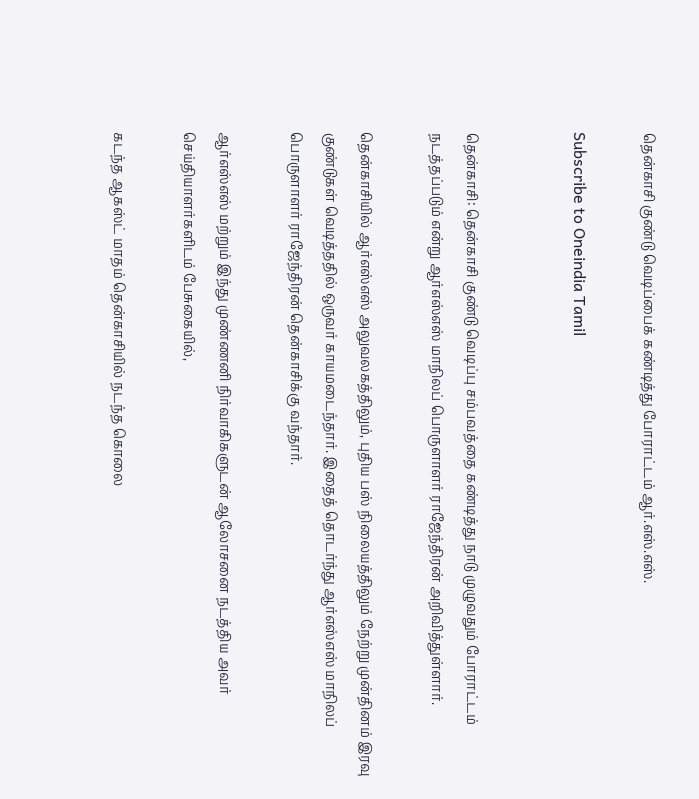தென்காசி குண்டு வெடிப்பைக் கண்டித்து போராட்டம் ஆர்.எஸ்.எஸ்.

Subscribe to Oneindia Tamil


தென்காசி: தென்காசி குண்டு வெடிப்பு சம்பவத்தை கண்டித்து நாடு முழுவதும் போராட்டம் நடத்தப்படும் என்று ஆர்எஸ்எஸ் மாநிலப் பொருளாளர் ராஜேந்திரன் அறிவித்துள்ளார்.

தென்காசியில் ஆர்எஸ்எஸ் அலுவலகத்திலும், புதிய பஸ் நிலையத்திலும் நேற்று முன்தினம் இரவு குண்டுகள் வெடித்ததில் ஒருவர் காயமடைந்தார். இதைத் தொடர்ந்து ஆர்எஸ்எஸ் மாநிலப் பொருளாளர் ராஜேந்திரன் தென்காசிக்கு வந்தார்.

ஆர்எஸ்எஸ் மற்றும் இந்து முண்ணனி நிர்வாகிகளுடன் ஆலோசனை நடத்திய அவர் செய்தியாளர்களிடம் பேசுகையில்,

கடந்த ஆகஸ்ட் மாதம் தென்காசியில் நடந்த கொலை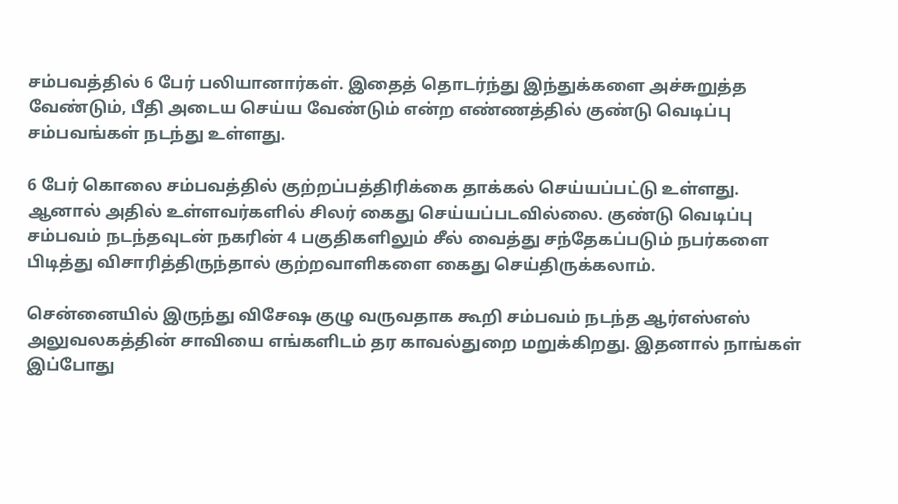சம்பவத்தில் 6 பேர் பலியானார்கள். இதைத் தொடர்ந்து இந்துக்களை அச்சுறுத்த வேண்டும், பீதி அடைய செய்ய வேண்டும் என்ற எண்ணத்தில் குண்டு வெடிப்பு சம்பவங்கள் நடந்து உள்ளது.

6 பேர் கொலை சம்பவத்தில் குற்றப்பத்திரிக்கை தாக்கல் செய்யப்பட்டு உள்ளது. ஆனால் அதில் உள்ளவர்களில் சிலர் கைது செய்யப்படவில்லை. குண்டு வெடிப்பு சம்பவம் நடந்தவுடன் நகரின் 4 பகுதிகளிலும் சீல் வைத்து சந்தேகப்படும் நபர்களை பிடித்து விசாரித்திருந்தால் குற்றவாளிகளை கைது செய்திருக்கலாம்.

சென்னையில் இருந்து விசேஷ குழு வருவதாக கூறி சம்பவம் நடந்த ஆர்எஸ்எஸ் அலுவலகத்தின் சாவியை எங்களிடம் தர காவல்துறை மறுக்கிறது. இதனால் நாங்கள் இப்போது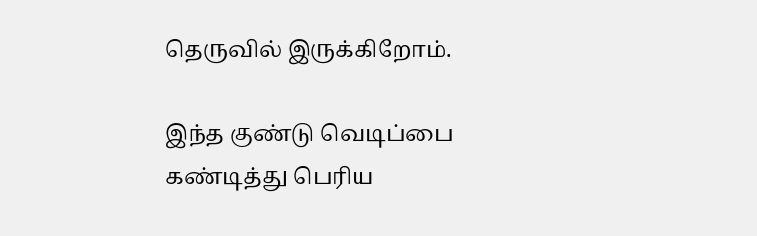தெருவில் இருக்கிறோம்.

இந்த குண்டு வெடிப்பை கண்டித்து பெரிய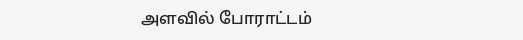அளவில் போராட்டம்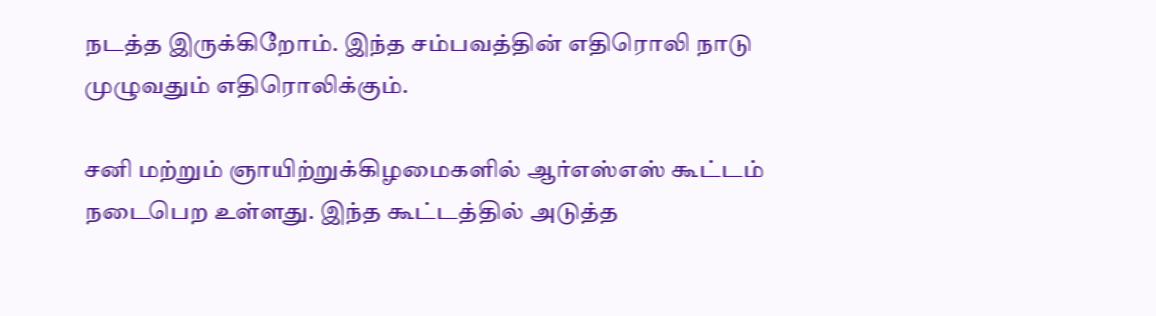நடத்த இருக்கிறோம். இந்த சம்பவத்தின் எதிரொலி நாடு முழுவதும் எதிரொலிக்கும்.

சனி மற்றும் ஞாயிற்றுக்கிழமைகளில் ஆர்எஸ்எஸ் கூட்டம் நடைபெற உள்ளது. இந்த கூட்டத்தில் அடுத்த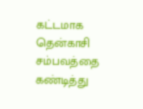கட்டமாக தென்காசி சம்பவத்தை கண்டித்து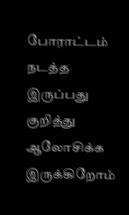போராட்டம் நடத்த இருப்பது குறித்து ஆலோசிக்க இருக்கிறோம்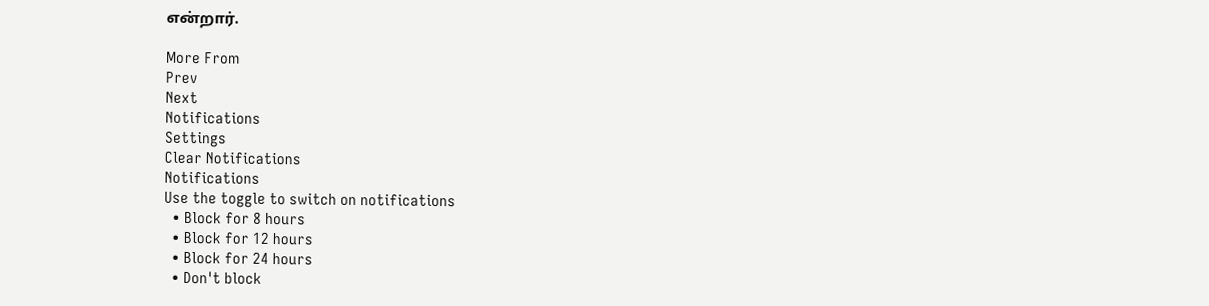என்றார்.

More From
Prev
Next
Notifications
Settings
Clear Notifications
Notifications
Use the toggle to switch on notifications
  • Block for 8 hours
  • Block for 12 hours
  • Block for 24 hours
  • Don't block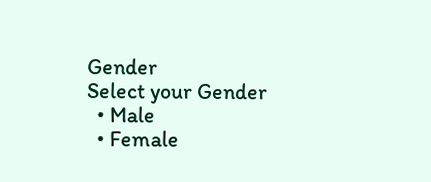Gender
Select your Gender
  • Male
  • Female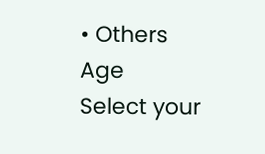• Others
Age
Select your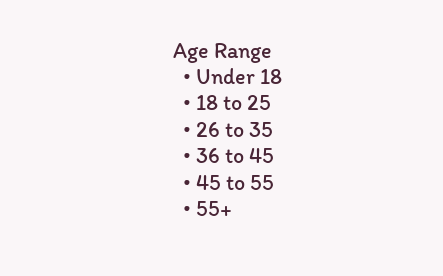Age Range
  • Under 18
  • 18 to 25
  • 26 to 35
  • 36 to 45
  • 45 to 55
  • 55+